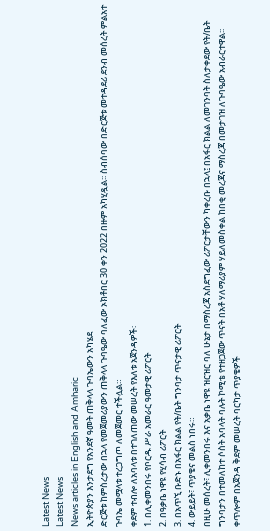Latest News
Latest News
News articles in English and Amharic
ኢትዮጵያን እንታደግ የአንደኛ ዓመት ጠቅላላ ጉባኤውን አካሄደ
ድርጅቱ ከምስረታው በኋላ የመጀመሪያውን ጠቅላላ ጉባዔው ባለፈው ኦክቶበር 30 ቀን 2022 በዙም አካሂዷል፡፡ ስብሰባው በድርጅቱ መተዳደሪ ደንብ መሰረት ምልአተ ጉባኤ መሟላቱ ተረጋግጦ ለመጀመር ተችሏል።
ቀደም ተብሎ ለአባላቱ በተገለጠው መሠረት የእለቱ አጀንዳዎች፡
1. በሊቀመንበሩ የቦርዱ ሥራ አመራር ዓመታዊ ሪፖርት
2. በዓቃቤ ነዋዩ የሂሳብ ሪፖርት
3. በአጥኚ ቡድኑ በአፋር ክልል የት/ቤት ግንባታ ጥናታዊ ሪፖርት
4. ውይይት፣ ጥያቄና መልስ ነበሩ።
በዚሁ መሰረት፣ ሊቀመንበሩ እና አቃቤ ነዋዩ ዝርዝር ባለ ሁኔታ በማስረጃ አስደግፈው ሪፖርታቸውን ካቀረቡ በኋላ፤ በአፋር ክልል ለመገንባት ስለታቀደው የት/ቤት ግንባታን በተመለከተ ሶስት አባላት ባሉት ኮሚቴ የተዘጋጀው ጥናት በአቶ ሃለማሪያም ሃይለመስቀል ከበቂ መረጃና ማስረጃ በመታገዝ ለጉባዔው አብራርተዋል፡፡
ቀጥሎም በአጀንዳ ቅደም መሠረት ባርካታ ጥያቄዎች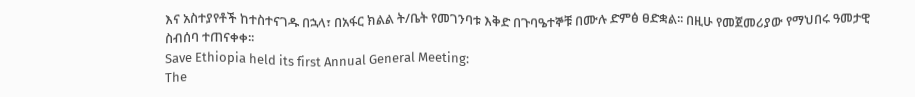እና አስተያየቶች ከተስተናገዱ በኋላ፣ በአፋር ክልል ት/ቤት የመገንባቱ እቅድ በጉባዔተኞቹ በሙሉ ድምፅ ፀድቋል፡፡ በዚሁ የመጀመሪያው የማህበሩ ዓመታዊ ስብሰባ ተጠናቀቀ፡፡
Save Ethiopia held its first Annual General Meeting:
The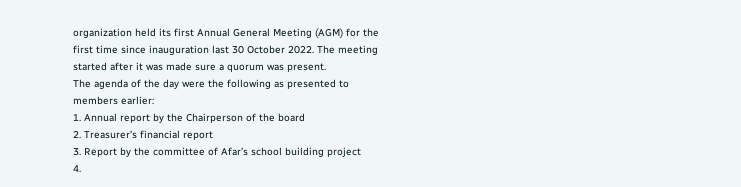organization held its first Annual General Meeting (AGM) for the first time since inauguration last 30 October 2022. The meeting started after it was made sure a quorum was present.
The agenda of the day were the following as presented to members earlier:
1. Annual report by the Chairperson of the board
2. Treasurer’s financial report
3. Report by the committee of Afar’s school building project
4.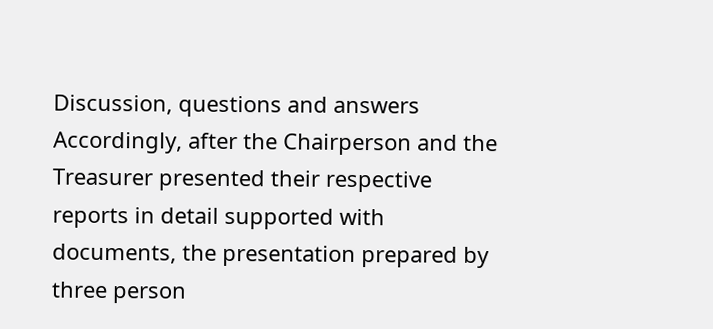Discussion, questions and answers
Accordingly, after the Chairperson and the Treasurer presented their respective reports in detail supported with documents, the presentation prepared by three person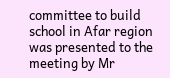committee to build school in Afar region was presented to the meeting by Mr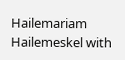Hailemariam Hailemeskel with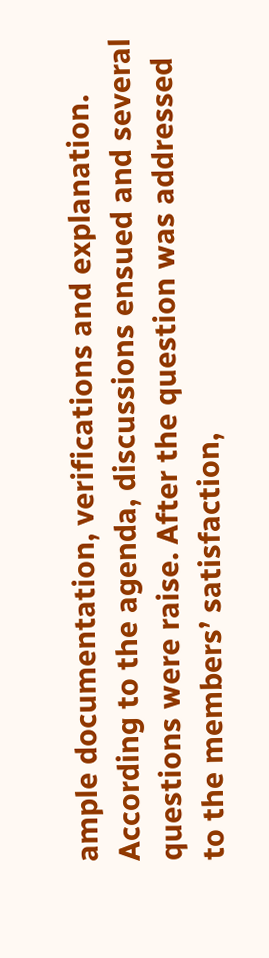ample documentation, verifications and explanation.
According to the agenda, discussions ensued and several questions were raise. After the question was addressed to the members’ satisfaction,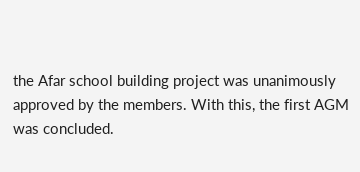the Afar school building project was unanimously approved by the members. With this, the first AGM was concluded.